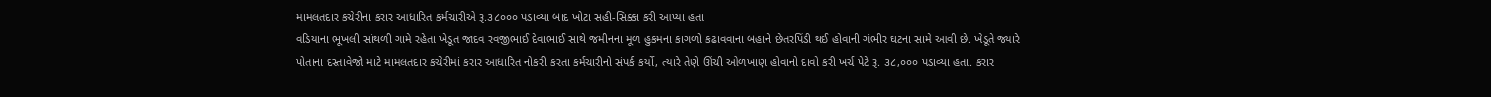મામલતદાર કચેરીના કરાર આધારિત કર્મચારીએ રૂ.૩૮૦૦૦ પડાવ્યા બાદ ખોટા સહી-સિક્કા કરી આપ્યા હતા
વડિયાના ભૂખલી સાંથળી ગામે રહેતા ખેડૂત જાદવ રવજીભાઈ દેવાભાઈ સાથે જમીનના મૂળ હુકમના કાગળો કઢાવવાના બહાને છેતરપિંડી થઈ હોવાની ગંભીર ઘટના સામે આવી છે. ખેડૂતે જ્યારે પોતાના દસ્તાવેજો માટે મામલતદાર કચેરીમાં કરાર આધારિત નોકરી કરતા કર્મચારીનો સંપર્ક કર્યો, ત્યારે તેણે ઊંચી ઓળખાણ હોવાનો દાવો કરી ખર્ચ પેટે રૂ. ૩૮,૦૦૦ પડાવ્યા હતા. કરાર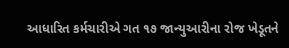આધારિત કર્મચારીએ ગત ૧૭ જાન્યુઆરીના રોજ ખેડૂતને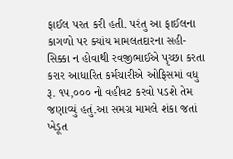ફાઈલ પરત કરી હતી. પરંતુ આ ફાઈલના કાગળો પર ક્યાંય મામલતદારના સહી-સિક્કા ન હોવાથી રવજીભાઈએ પૃચ્છા કરતા કરાર આધારિત કર્મચારીએ ઓફિસમાં વધુ રૂ. ૧૫,૦૦૦ નો વહીવટ કરવો પડશે તેમ જણાવ્યું હતું.આ સમગ્ર મામલે શંકા જતાં ખેડૂત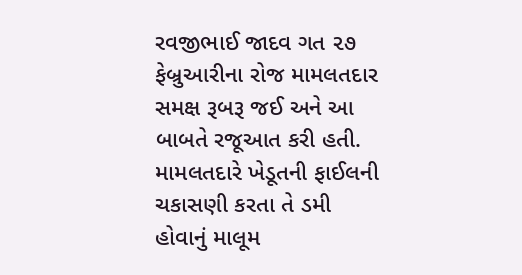રવજીભાઈ જાદવ ગત ૨૭ ફેબ્રુઆરીના રોજ મામલતદાર સમક્ષ રૂબરૂ જઈ અને આ બાબતે રજૂઆત કરી હતી. મામલતદારે ખેડૂતની ફાઈલની ચકાસણી કરતા તે ડમી હોવાનું માલૂમ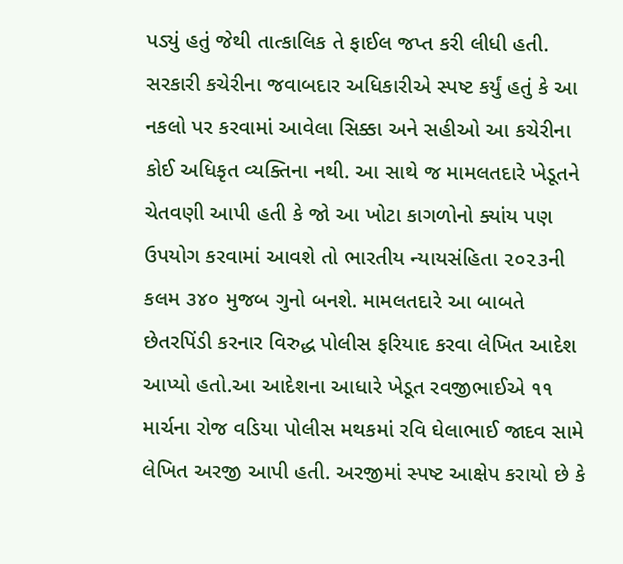પડ્યું હતું જેથી તાત્કાલિક તે ફાઈલ જપ્ત કરી લીધી હતી. સરકારી કચેરીના જવાબદાર અધિકારીએ સ્પષ્ટ કર્યું હતું કે આ નકલો પર કરવામાં આવેલા સિક્કા અને સહીઓ આ કચેરીના કોઈ અધિકૃત વ્યક્તિના નથી. આ સાથે જ મામલતદારે ખેડૂતને ચેતવણી આપી હતી કે જો આ ખોટા કાગળોનો ક્યાંય પણ ઉપયોગ કરવામાં આવશે તો ભારતીય ન્યાયસંહિતા ૨૦૨૩ની કલમ ૩૪૦ મુજબ ગુનો બનશે. મામલતદારે આ બાબતે છેતરપિંડી કરનાર વિરુદ્ધ પોલીસ ફરિયાદ કરવા લેખિત આદેશ આપ્યો હતો.આ આદેશના આધારે ખેડૂત રવજીભાઈએ ૧૧ માર્ચના રોજ વડિયા પોલીસ મથકમાં રવિ ઘેલાભાઈ જાદવ સામે લેખિત અરજી આપી હતી. અરજીમાં સ્પષ્ટ આક્ષેપ કરાયો છે કે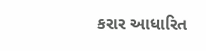કરાર આધારિત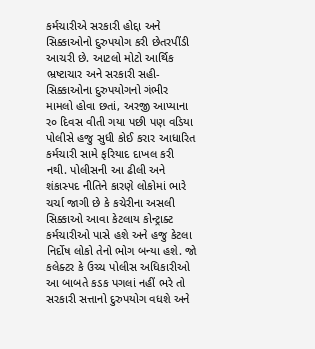કર્મચારીએ સરકારી હોદ્દા અને સિક્કાઓનો દુરુપયોગ કરી છેતરપીંડી આચરી છે. આટલો મોટો આર્થિક ભ્રષ્ટાચાર અને સરકારી સહી-સિક્કાઓના દુરુપયોગનો ગંભીર મામલો હોવા છતાં, અરજી આપ્યાના ર૦ દિવસ વીતી ગયા પછી પણ વડિયા પોલીસે હજુ સુધી કોઈ કરાર આધારિત કર્મચારી સામે ફરિયાદ દાખલ કરી નથી. પોલીસની આ ઢીલી અને શંકાસ્પદ નીતિને કારણે લોકોમાં ભારે ચર્ચા જાગી છે કે કચેરીના અસલી સિક્કાઓ આવા કેટલાય કોન્ટ્રાક્ટ કર્મચારીઓ પાસે હશે અને હજુ કેટલા નિર્દોષ લોકો તેનો ભોગ બન્યા હશે. જો કલેક્ટર કે ઉચ્ચ પોલીસ અધિકારીઓ આ બાબતે કડક પગલાં નહીં ભરે તો સરકારી સત્તાનો દુરુપયોગ વધશે અને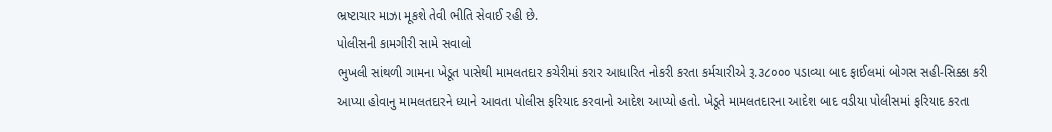ભ્રષ્ટાચાર માઝા મૂકશે તેવી ભીતિ સેવાઈ રહી છે.
પોલીસની કામગીરી સામે સવાલો
ભુખલી સાંથળી ગામના ખેડૂત પાસેથી મામલતદાર કચેરીમાં કરાર આધારિત નોકરી કરતા કર્મચારીએ રૂ.૩૮૦૦૦ પડાવ્યા બાદ ફાઈલમાં બોગસ સહી-સિક્કા કરી આપ્યા હોવાનુ મામલતદારને ધ્યાને આવતા પોલીસ ફરિયાદ કરવાનો આદેશ આપ્યો હતો. ખેડૂતે મામલતદારના આદેશ બાદ વડીયા પોલીસમાં ફરિયાદ કરતા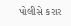પોલીસે કરાર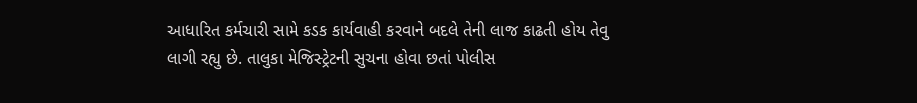આધારિત કર્મચારી સામે કડક કાર્યવાહી કરવાને બદલે તેની લાજ કાઢતી હોય તેવુ લાગી રહ્યુ છે. તાલુકા મેજિસ્ટ્રેટની સુચના હોવા છતાં પોલીસ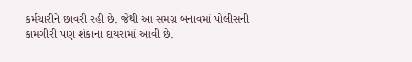કર્મચારીને છાવરી રહી છે. જેથી આ સમગ્ર બનાવમાં પોલીસની કામગીરી પણ શંકાના દાયરામાં આવી છે.